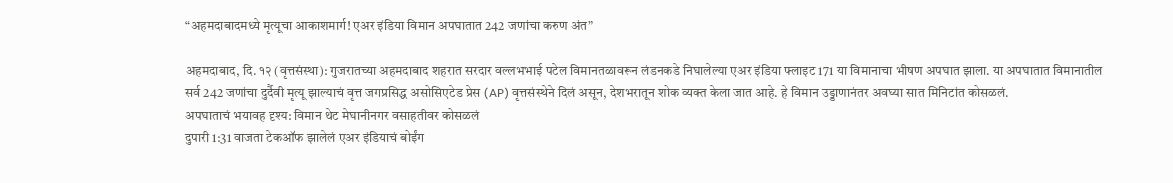“अहमदाबादमध्ये मृत्यूचा आकाशमार्ग! एअर इंडिया विमान अपघातात 242 जणांचा करुण अंत”

अहमदाबाद, दि. १२ (वृत्तसंस्था): गुजरातच्या अहमदाबाद शहरात सरदार वल्लभभाई पटेल विमानतळावरून लंडनकडे निघालेल्या एअर इंडिया फ्लाइट 171 या विमानाचा भीषण अपघात झाला. या अपघातात विमानातील सर्व 242 जणांचा दुर्दैवी मृत्यू झाल्याचं वृत्त जगप्रसिद्ध असोसिएटेड प्रेस (AP) वृत्तसंस्थेने दिलं असून, देशभरातून शोक व्यक्त केला जात आहे. हे विमान उड्डाणानंतर अवघ्या सात मिनिटांत कोसळलं.
अपघाताचं भयावह दृश्य: विमान थेट मेघानीनगर वसाहतीवर कोसळलं
दुपारी 1:31 वाजता टेकऑफ झालेलं एअर इंडियाचं बोईंग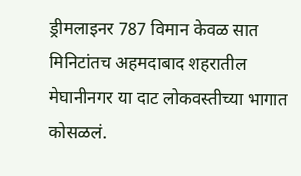ड्रीमलाइनर 787 विमान केवळ सात मिनिटांतच अहमदाबाद शहरातील मेघानीनगर या दाट लोकवस्तीच्या भागात कोसळलं.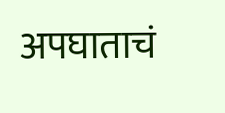अपघाताचं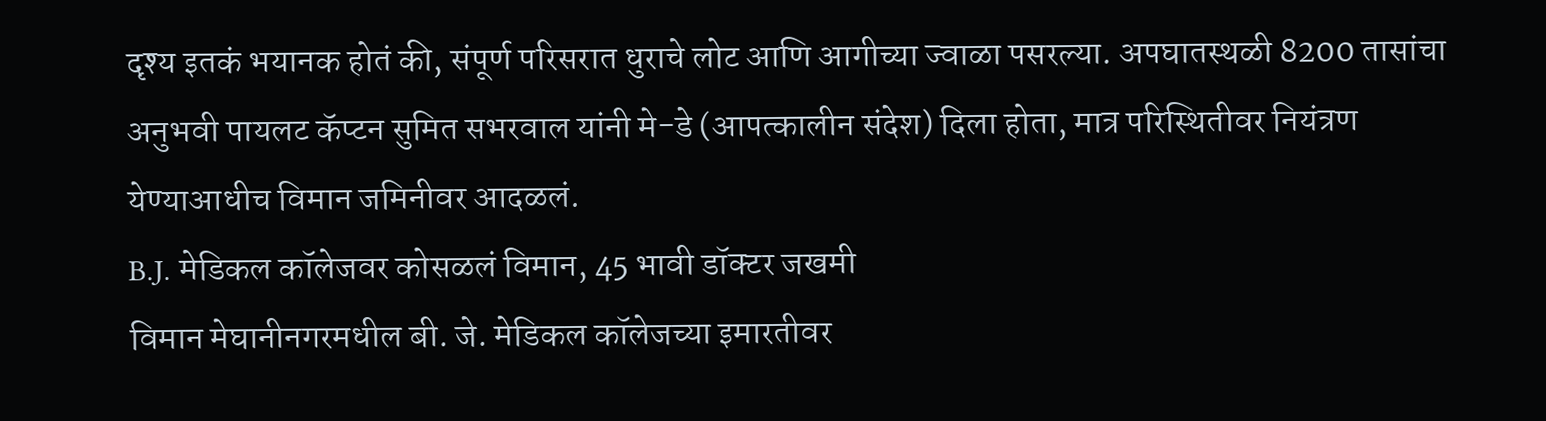दृश्य इतकं भयानक होतं की, संपूर्ण परिसरात धुराचे लोट आणि आगीच्या ज्वाळा पसरल्या. अपघातस्थळी 8200 तासांचा अनुभवी पायलट कॅप्टन सुमित सभरवाल यांनी मे-डे (आपत्कालीन संदेश) दिला होता, मात्र परिस्थितीवर नियंत्रण येण्याआधीच विमान जमिनीवर आदळलं.
B.J. मेडिकल कॉलेजवर कोसळलं विमान, 45 भावी डॉक्टर जखमी
विमान मेघानीनगरमधील बी. जे. मेडिकल कॉलेजच्या इमारतीवर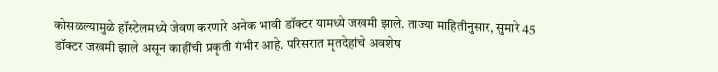कोसळल्यामुळे हॉस्टेलमध्ये जेवण करणारे अनेक भावी डॉक्टर यामध्ये जखमी झाले. ताज्या माहितीनुसार, सुमारे 45 डॉक्टर जखमी झाले असून काहींची प्रकृती गंभीर आहे. परिसरात मृतदेहांचे अवशेष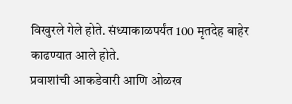विखुरले गेले होते. संध्याकाळपर्यंत 100 मृतदेह बाहेर काढण्यात आले होते.
प्रवाशांची आकडेवारी आणि ओळख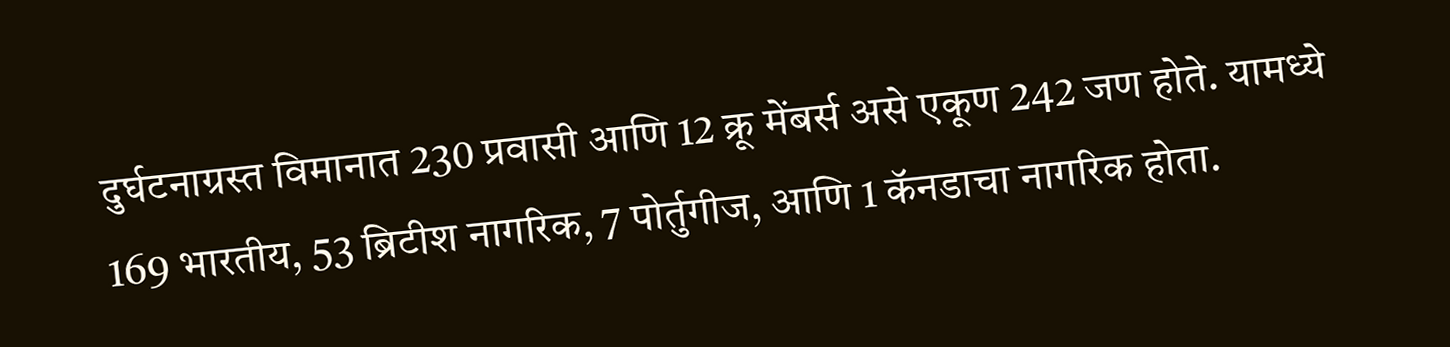दुर्घटनाग्रस्त विमानात 230 प्रवासी आणि 12 क्रू मेंबर्स असे एकूण 242 जण होते. यामध्ये 169 भारतीय, 53 ब्रिटीश नागरिक, 7 पोर्तुगीज, आणि 1 कॅनडाचा नागरिक होता.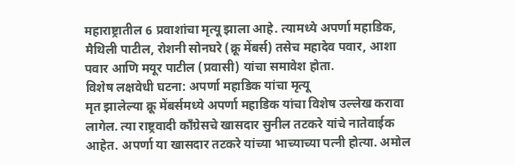महाराष्ट्रातील 6 प्रवाशांचा मृत्यू झाला आहे. त्यामध्ये अपर्णा महाडिक, मैथिली पाटील, रोशनी सोनघरे (क्रू मेंबर्स) तसेच महादेव पवार, आशा पवार आणि मयूर पाटील (प्रवासी) यांचा समावेश होता.
विशेष लक्षवेधी घटना: अपर्णा महाडिक यांचा मृत्यू
मृत झालेल्या क्रू मेंबर्समध्ये अपर्णा महाडिक यांचा विशेष उल्लेख करावा लागेल. त्या राष्ट्रवादी काँग्रेसचे खासदार सुनील तटकरे यांचे नातेवाईक आहेत. अपर्णा या खासदार तटकरे यांच्या भाच्याच्या पत्नी होत्या. अमोल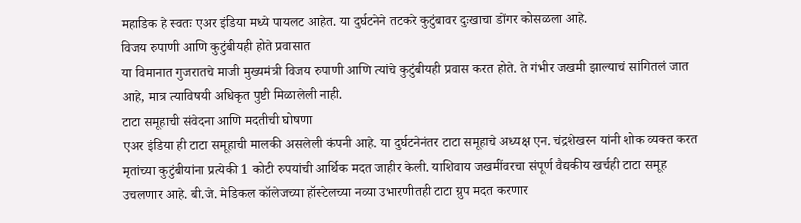महाडिक हे स्वतः एअर इंडिया मध्ये पायलट आहेत. या दुर्घटनेने तटकरे कुटुंबावर दुःखाचा डोंगर कोसळला आहे.
विजय रुपाणी आणि कुटुंबीयही होते प्रवासात
या विमानात गुजरातचे माजी मुख्यमंत्री विजय रुपाणी आणि त्यांचे कुटुंबीयही प्रवास करत होते. ते गंभीर जखमी झाल्याचं सांगितलं जात आहे, मात्र त्याविषयी अधिकृत पुष्टी मिळालेली नाही.
टाटा समूहाची संवेदना आणि मदतीची घोषणा
एअर इंडिया ही टाटा समूहाची मालकी असलेली कंपनी आहे. या दुर्घटनेनंतर टाटा समूहाचे अध्यक्ष एन. चंद्रशेखरन यांनी शोक व्यक्त करत मृतांच्या कुटुंबीयांना प्रत्येकी 1 कोटी रुपयांची आर्थिक मदत जाहीर केली. याशिवाय जखमींवरचा संपूर्ण वैद्यकीय खर्चही टाटा समूह उचलणार आहे. बी.जे. मेडिकल कॉलेजच्या हॉस्टेलच्या नव्या उभारणीतही टाटा ग्रुप मदत करणार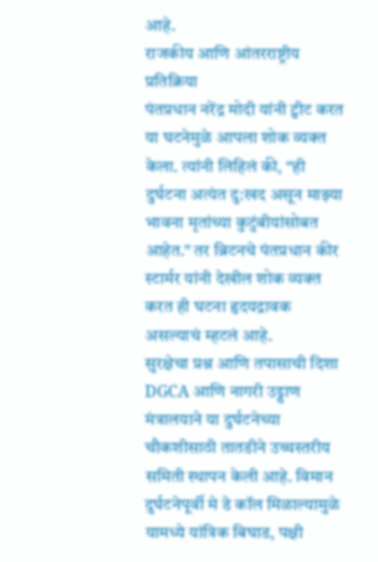आहे.
राजकीय आणि आंतरराष्ट्रीय प्रतिक्रिया
पंतप्रधान नरेंद्र मोदी यांनी ट्वीट करत या घटनेमुळे आपला शोक व्यक्त केला. त्यांनी लिहिलं की, “ही दुर्घटना अत्यंत दु:खद असून माझ्या भावना मृतांच्या कुटुंबीयांसोबत आहेत.” तर ब्रिटनचे पंतप्रधान कीर स्टार्मर यांनी देखील शोक व्यक्त करत ही घटना हृदयद्रावक असल्याचं म्हटलं आहे.
सुरक्षेचा प्रश्न आणि तपासाची दिशा
DGCA आणि नागरी उड्डाण मंत्रालयाने या दुर्घटनेच्या चौकशीसाठी तातडीने उच्चस्तरीय समिती स्थापन केली आहे. विमान दुर्घटनेपूर्वी मे डे कॉल मिळाल्यामुळे यामध्ये यांत्रिक बिघाड, पक्षी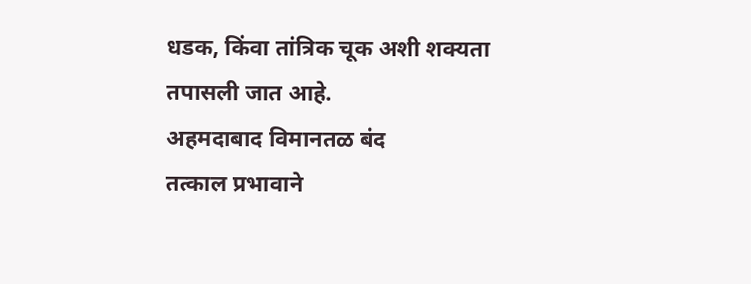धडक, किंवा तांत्रिक चूक अशी शक्यता तपासली जात आहे.
अहमदाबाद विमानतळ बंद
तत्काल प्रभावाने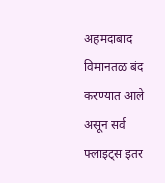अहमदाबाद विमानतळ बंद करण्यात आले असून सर्व फ्लाइट्स इतर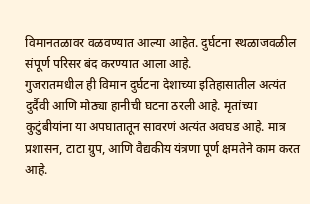विमानतळावर वळवण्यात आल्या आहेत. दुर्घटना स्थळाजवळील संपूर्ण परिसर बंद करण्यात आला आहे.
गुजरातमधील ही विमान दुर्घटना देशाच्या इतिहासातील अत्यंत दुर्दैवी आणि मोठ्या हानीची घटना ठरली आहे. मृतांच्या कुटुंबीयांना या अपघातातून सावरणं अत्यंत अवघड आहे. मात्र प्रशासन, टाटा ग्रुप, आणि वैद्यकीय यंत्रणा पूर्ण क्षमतेने काम करत आहे.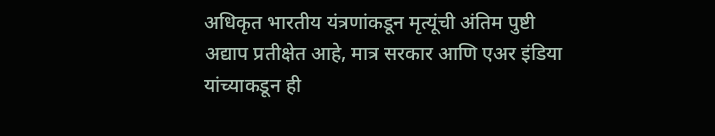अधिकृत भारतीय यंत्रणांकडून मृत्यूंची अंतिम पुष्टी अद्याप प्रतीक्षेत आहे, मात्र सरकार आणि एअर इंडिया यांच्याकडून ही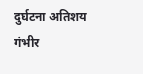दुर्घटना अतिशय गंभीर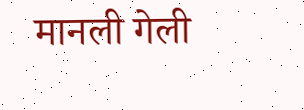मानली गेली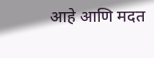आहे आणि मदत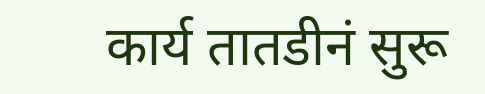कार्य तातडीनं सुरू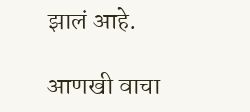झालं आहे.

आणखी वाचा